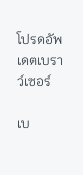โปรดอัพเดตเบราว์เซอร์

เบ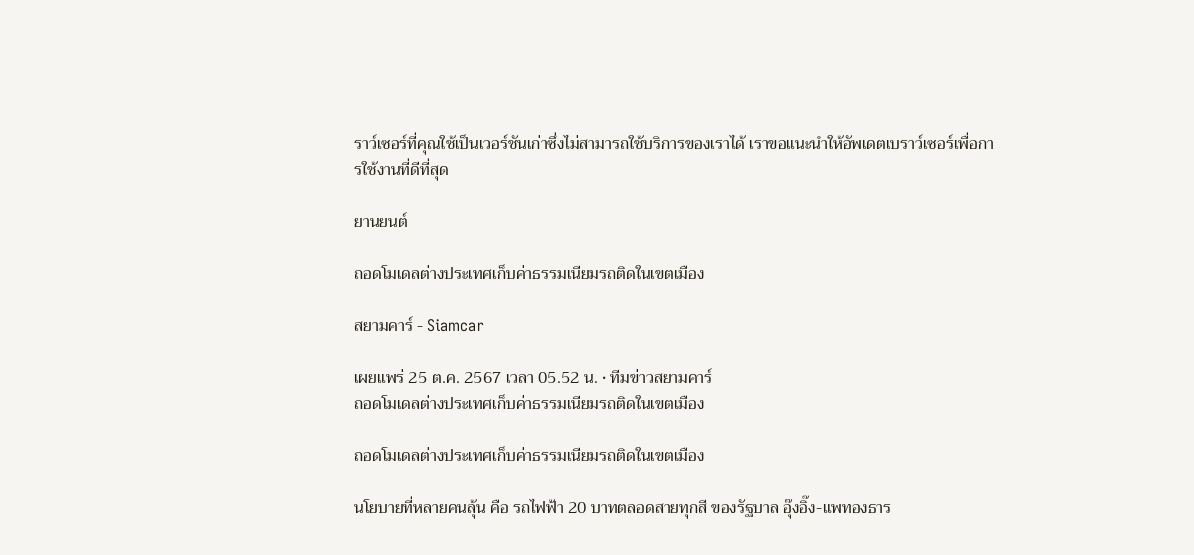ราว์เซอร์ที่คุณใช้เป็นเวอร์ชันเก่าซึ่งไม่สามารถใช้บริการของเราได้ เราขอแนะนำให้อัพเดตเบราว์เซอร์เพื่อการใช้งานที่ดีที่สุด

ยานยนต์

ถอดโมเดลต่างประเทศเก็บค่าธรรมเนียมรถติดในเขตเมือง

สยามคาร์ - Siamcar

เผยแพร่ 25 ต.ค. 2567 เวลา 05.52 น. • ทีมข่าวสยามคาร์
ถอดโมเดลต่างประเทศเก็บค่าธรรมเนียมรถติดในเขตเมือง

ถอดโมเดลต่างประเทศเก็บค่าธรรมเนียมรถติดในเขตเมือง

นโยบายที่หลายคนลุ้น คือ รถไฟฟ้า 20 บาทตลอดสายทุกสี ของรัฐบาล อุ๊งอิ๊ง-แพทองธาร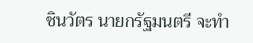ชินวัตร นายกรัฐมนตรี จะทำ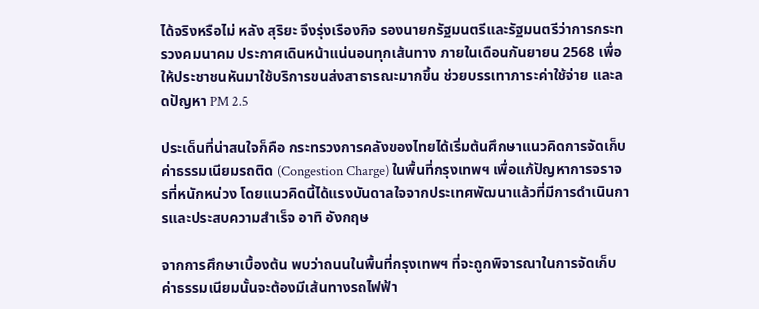ได้จริงหรือไม่ หลัง สุริยะ จึงรุ่งเรืองกิจ รองนายกรัฐมนตรีและรัฐมนตรีว่าการกระทรวงคมนาคม ประกาศเดินหน้าแน่นอนทุกเส้นทาง ภายในเดือนกันยายน 2568 เพื่อให้ประชาชนหันมาใช้บริการขนส่งสาธารณะมากขึ้น ช่วยบรรเทาภาระค่าใช้จ่าย และลดปัญหา PM 2.5

ประเด็นที่น่าสนใจก็คือ กระทรวงการคลังของไทยได้เริ่มต้นศึกษาแนวคิดการจัดเก็บ ค่าธรรมเนียมรถติด (Congestion Charge) ในพื้นที่กรุงเทพฯ เพื่อแก้ปัญหาการจราจรที่หนักหน่วง โดยแนวคิดนี้ได้แรงบันดาลใจจากประเทศพัฒนาแล้วที่มีการดำเนินการและประสบความสำเร็จ อาทิ อังกฤษ

จากการศึกษาเบื้องต้น พบว่าถนนในพื้นที่กรุงเทพฯ ที่จะถูกพิจารณาในการจัดเก็บค่าธรรมเนียมนั้นจะต้องมีเส้นทางรถไฟฟ้า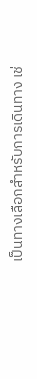เป็นทางเลือกสำหรับการเดินทาง เช่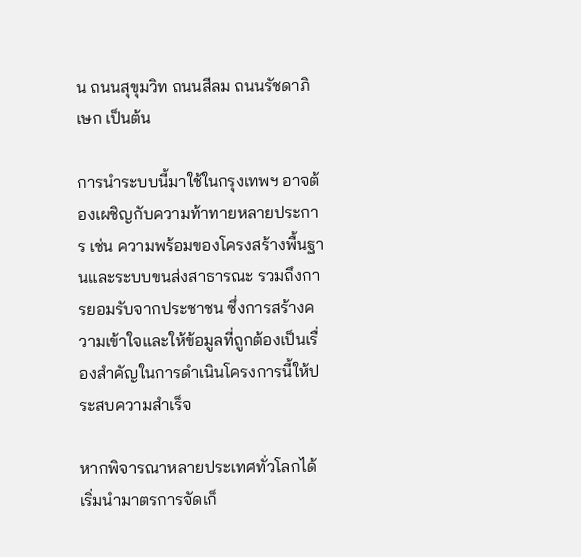น ถนนสุขุมวิท ถนนสีลม ถนนรัชดาภิเษก เป็นต้น

การนำระบบนี้มาใช้ในกรุงเทพฯ อาจต้องเผชิญกับความท้าทายหลายประการ เช่น ความพร้อมของโครงสร้างพื้นฐานและระบบขนส่งสาธารณะ รวมถึงการยอมรับจากประชาชน ซึ่งการสร้างความเข้าใจและให้ข้อมูลที่ถูกต้องเป็นเรื่องสำคัญในการดำเนินโครงการนี้ให้ประสบความสำเร็จ

หากพิจารณาหลายประเทศทั่วโลกได้เริ่มนำมาตรการจัดเก็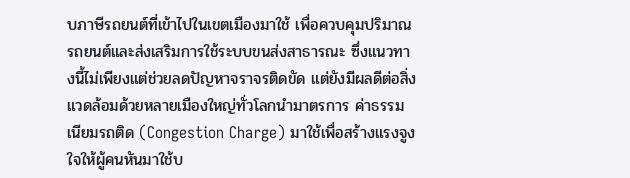บภาษีรถยนต์ที่เข้าไปในเขตเมืองมาใช้ เพื่อควบคุมปริมาณรถยนต์และส่งเสริมการใช้ระบบขนส่งสาธารณะ ซึ่งแนวทางนี้ไม่เพียงแต่ช่วยลดปัญหาจราจรติดขัด แต่ยังมีผลดีต่อสิ่งแวดล้อมด้วยหลายเมืองใหญ่ทั่วโลกนำมาตรการ ค่าธรรมเนียมรถติด (Congestion Charge) มาใช้เพื่อสร้างแรงจูงใจให้ผู้คนหันมาใช้บ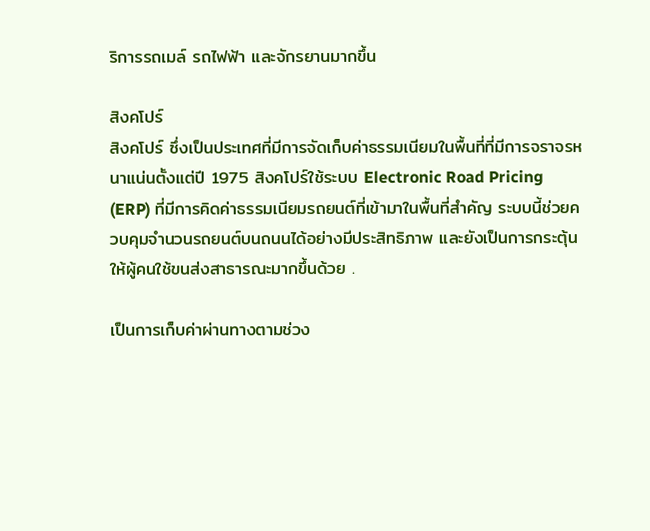ริการรถเมล์ รถไฟฟ้า และจักรยานมากขึ้น

สิงคโปร์
สิงคโปร์ ซึ่งเป็นประเทศที่มีการจัดเก็บค่าธรรมเนียมในพื้นที่ที่มีการจราจรหนาแน่นตั้งแต่ปี 1975 สิงคโปร์ใช้ระบบ Electronic Road Pricing (ERP) ที่มีการคิดค่าธรรมเนียมรถยนต์ที่เข้ามาในพื้นที่สำคัญ ระบบนี้ช่วยควบคุมจำนวนรถยนต์บนถนนได้อย่างมีประสิทธิภาพ และยังเป็นการกระตุ้นให้ผู้คนใช้ขนส่งสาธารณะมากขึ้นด้วย .

เป็นการเก็บค่าผ่านทางตามช่วง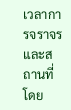เวลาการจราจรและสถานที่ โดย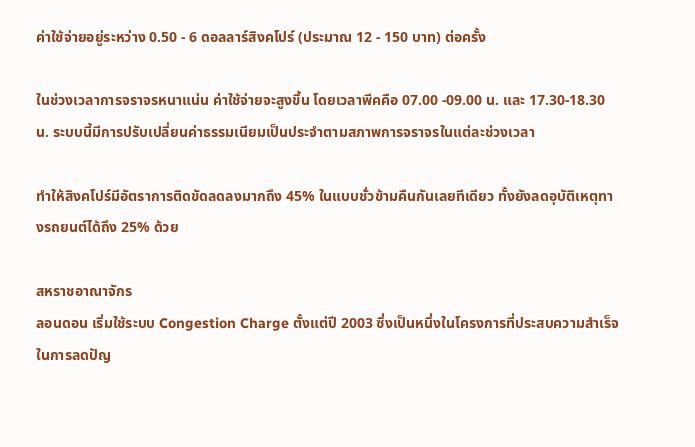ค่าใช้จ่ายอยู่ระหว่าง 0.50 - 6 ดอลลาร์สิงคโปร์ (ประมาณ 12 - 150 บาท) ต่อครั้ง

ในช่วงเวลาการจราจรหนาแน่น ค่าใช้จ่ายจะสูงขึ้น โดยเวลาพีคคือ 07.00 -09.00 น. และ 17.30-18.30 น. ระบบนี้มีการปรับเปลี่ยนค่าธรรมเนียมเป็นประจำตามสภาพการจราจรในแต่ละช่วงเวลา

ทำให้สิงคโปร์มีอัตราการติดขัดลดลงมากถึง 45% ในแบบชั่วข้ามคืนกันเลยทีเดียว ทั้งยังลดอุบัติเหตุทางรถยนต์ได้ถึง 25% ด้วย

สหราชอาณาจักร
ลอนดอน เริ่มใช้ระบบ Congestion Charge ตั้งแต่ปี 2003 ซึ่งเป็นหนึ่งในโครงการที่ประสบความสำเร็จในการลดปัญ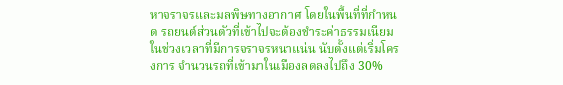หาจราจรและมลพิษทางอากาศ โดยในพื้นที่ที่กำหนด รถยนต์ส่วนตัวที่เข้าไปจะต้องชำระค่าธรรมเนียมในช่วงเวลาที่มีการจราจรหนาแน่น นับตั้งแต่เริ่มโครงการ จำนวนรถที่เข้ามาในเมืองลดลงไปถึง 30%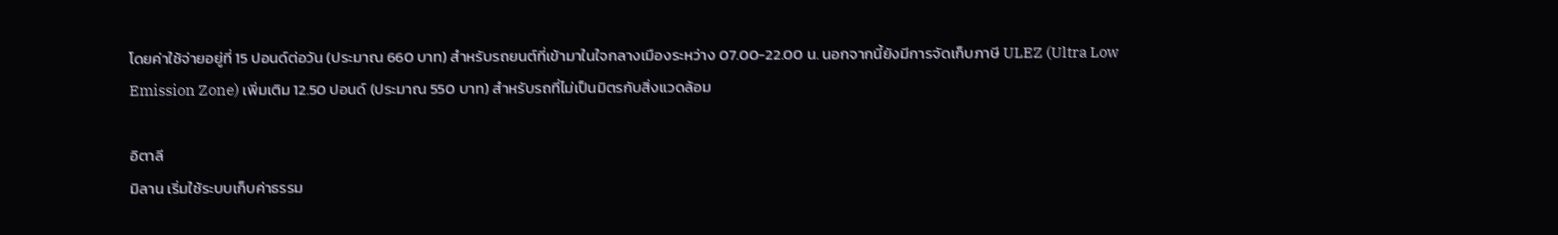โดยค่าใช้จ่ายอยู่ที่ 15 ปอนด์ต่อวัน (ประมาณ 660 บาท) สำหรับรถยนต์ที่เข้ามาในใจกลางเมืองระหว่าง 07.00-22.00 น. นอกจากนี้ยังมีการจัดเก็บภาษี ULEZ (Ultra Low Emission Zone) เพิ่มเติม 12.50 ปอนด์ (ประมาณ 550 บาท) สำหรับรถที่ไม่เป็นมิตรกับสิ่งแวดล้อม

อิตาลี
มิลาน เริ่มใช้ระบบเก็บค่าธรรม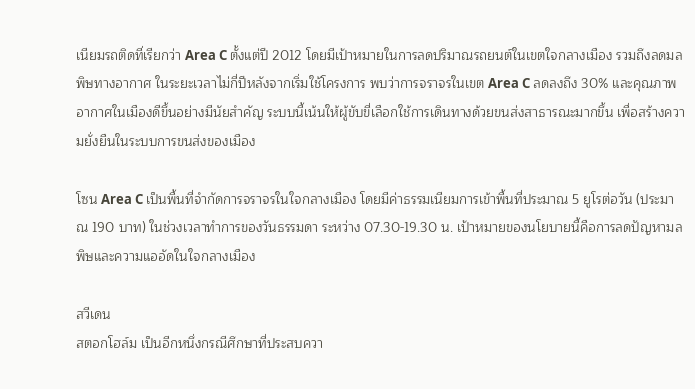เนียมรถติดที่เรียกว่า Area C ตั้งแต่ปี 2012 โดยมีเป้าหมายในการลดปริมาณรถยนต์ในเขตใจกลางเมือง รวมถึงลดมลพิษทางอากาศ ในระยะเวลาไม่กี่ปีหลังจากเริ่มใช้โครงการ พบว่าการจราจรในเขต Area C ลดลงถึง 30% และคุณภาพอากาศในเมืองดีขึ้นอย่างมีนัยสำคัญ ระบบนี้เน้นให้ผู้ขับขี่เลือกใช้การเดินทางด้วยขนส่งสาธารณะมากขึ้น เพื่อสร้างความยั่งยืนในระบบการขนส่งของเมือง

โซน Area C เป็นพื้นที่จำกัดการจราจรในใจกลางเมือง โดยมีค่าธรรมเนียมการเข้าพื้นที่ประมาณ 5 ยูโรต่อวัน (ประมาณ 190 บาท) ในช่วงเวลาทำการของวันธรรมดา ระหว่าง 07.30-19.30 น. เป้าหมายของนโยบายนี้คือการลดปัญหามลพิษและความแออัดในใจกลางเมือง

สวีเดน
สตอกโฮล์ม เป็นอีกหนึ่งกรณีศึกษาที่ประสบควา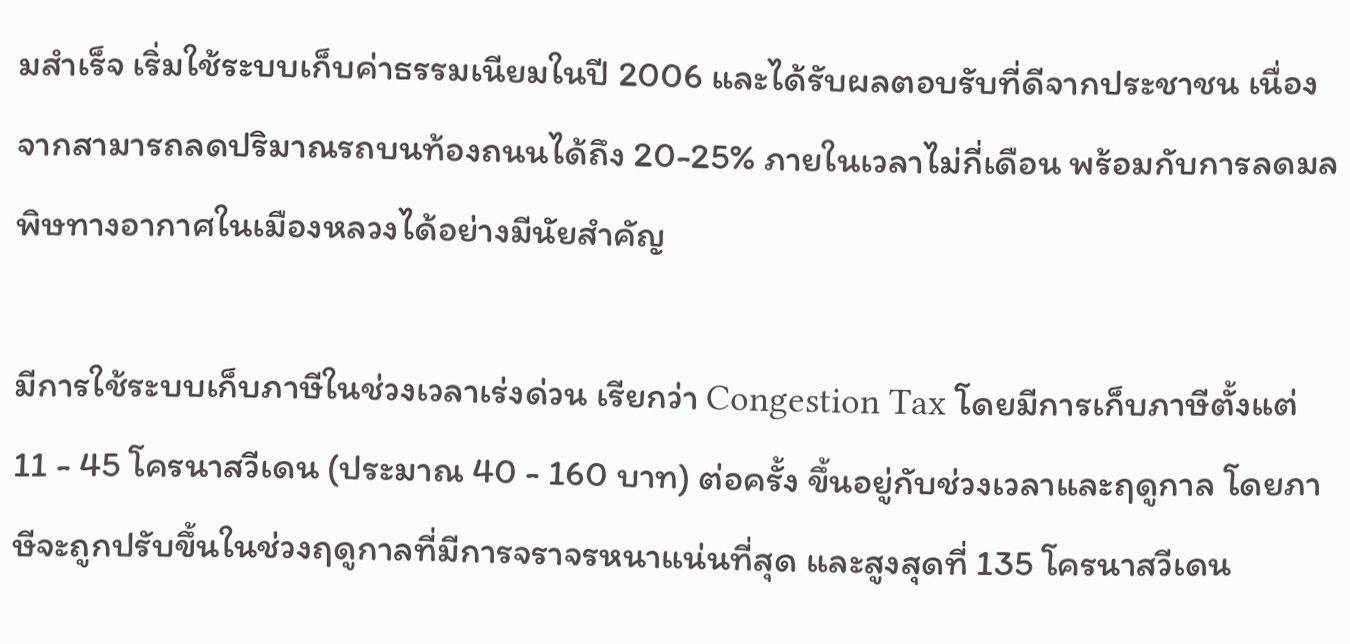มสำเร็จ เริ่มใช้ระบบเก็บค่าธรรมเนียมในปี 2006 และได้รับผลตอบรับที่ดีจากประชาชน เนื่องจากสามารถลดปริมาณรถบนท้องถนนได้ถึง 20-25% ภายในเวลาไม่กี่เดือน พร้อมกับการลดมลพิษทางอากาศในเมืองหลวงได้อย่างมีนัยสำคัญ

มีการใช้ระบบเก็บภาษีในช่วงเวลาเร่งด่วน เรียกว่า Congestion Tax โดยมีการเก็บภาษีตั้งแต่ 11 - 45 โครนาสวีเดน (ประมาณ 40 - 160 บาท) ต่อครั้ง ขึ้นอยู่กับช่วงเวลาและฤดูกาล โดยภาษีจะถูกปรับขึ้นในช่วงฤดูกาลที่มีการจราจรหนาแน่นที่สุด และสูงสุดที่ 135 โครนาสวีเดน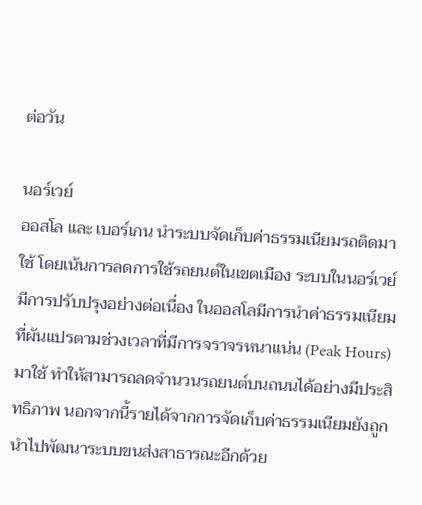ต่อวัน

นอร์เวย์
ออสโล และ เบอร์เกน นำระบบจัดเก็บค่าธรรมเนียมรถติดมาใช้ โดยเน้นการลดการใช้รถยนต์ในเขตเมือง ระบบในนอร์เวย์มีการปรับปรุงอย่างต่อเนื่อง ในออสโลมีการนำค่าธรรมเนียมที่ผันแปรตามช่วงเวลาที่มีการจราจรหนาแน่น (Peak Hours) มาใช้ ทำให้สามารถลดจำนวนรถยนต์บนถนนได้อย่างมีประสิทธิภาพ นอกจากนี้รายได้จากการจัดเก็บค่าธรรมเนียมยังถูกนำไปพัฒนาระบบขนส่งสาธารณะอีกด้วย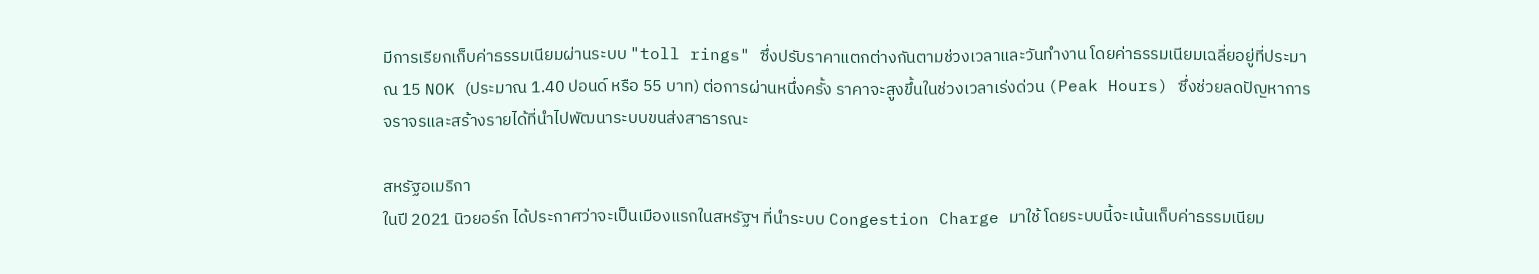มีการเรียกเก็บค่าธรรมเนียมผ่านระบบ "toll rings" ซึ่งปรับราคาแตกต่างกันตามช่วงเวลาและวันทำงาน โดยค่าธรรมเนียมเฉลี่ยอยู่ที่ประมาณ 15 NOK (ประมาณ 1.40 ปอนด์ หรือ 55 บาท) ต่อการผ่านหนึ่งครั้ง ราคาจะสูงขึ้นในช่วงเวลาเร่งด่วน (Peak Hours) ซึ่งช่วยลดปัญหาการจราจรและสร้างรายได้ที่นำไปพัฒนาระบบขนส่งสาธารณะ

สหรัฐอเมริกา
ในปี 2021 นิวยอร์ก ได้ประกาศว่าจะเป็นเมืองแรกในสหรัฐฯ ที่นำระบบ Congestion Charge มาใช้ โดยระบบนี้จะเน้นเก็บค่าธรรมเนียม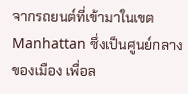จากรถยนต์ที่เข้ามาในเขต Manhattan ซึ่งเป็นศูนย์กลางของเมือง เพื่อล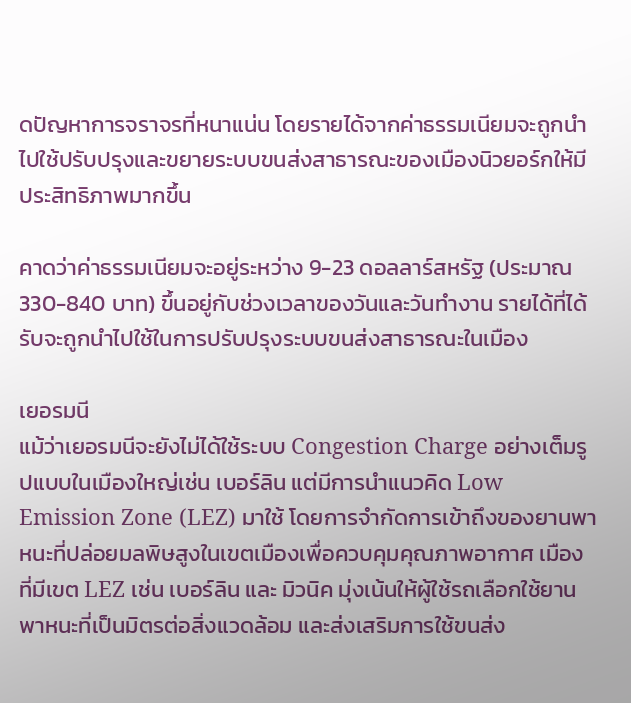ดปัญหาการจราจรที่หนาแน่น โดยรายได้จากค่าธรรมเนียมจะถูกนำไปใช้ปรับปรุงและขยายระบบขนส่งสาธารณะของเมืองนิวยอร์กให้มีประสิทธิภาพมากขึ้น

คาดว่าค่าธรรมเนียมจะอยู่ระหว่าง 9-23 ดอลลาร์สหรัฐ (ประมาณ 330-840 บาท) ขึ้นอยู่กับช่วงเวลาของวันและวันทำงาน รายได้ที่ได้รับจะถูกนำไปใช้ในการปรับปรุงระบบขนส่งสาธารณะในเมือง

เยอรมนี
แม้ว่าเยอรมนีจะยังไม่ได้ใช้ระบบ Congestion Charge อย่างเต็มรูปแบบในเมืองใหญ่เช่น เบอร์ลิน แต่มีการนำแนวคิด Low Emission Zone (LEZ) มาใช้ โดยการจำกัดการเข้าถึงของยานพาหนะที่ปล่อยมลพิษสูงในเขตเมืองเพื่อควบคุมคุณภาพอากาศ เมืองที่มีเขต LEZ เช่น เบอร์ลิน และ มิวนิค มุ่งเน้นให้ผู้ใช้รถเลือกใช้ยานพาหนะที่เป็นมิตรต่อสิ่งแวดล้อม และส่งเสริมการใช้ขนส่ง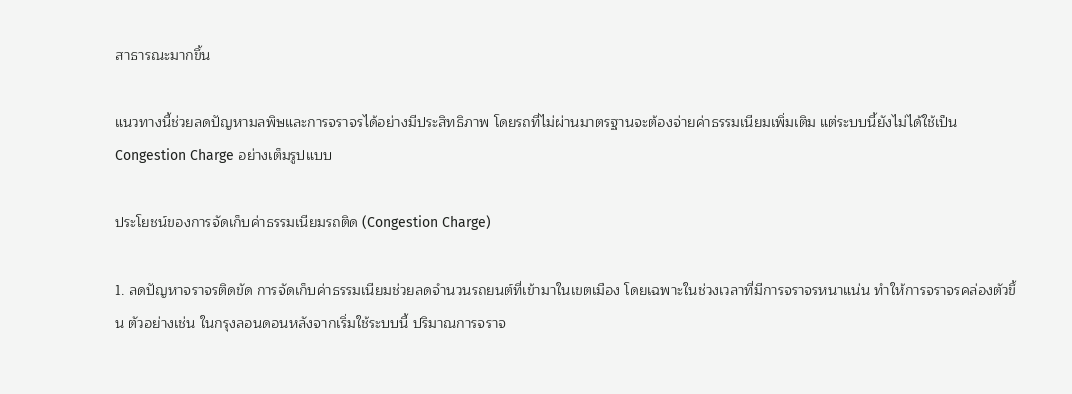สาธารณะมากขึ้น

แนวทางนี้ช่วยลดปัญหามลพิษและการจราจรได้อย่างมีประสิทธิภาพ โดยรถที่ไม่ผ่านมาตรฐานจะต้องจ่ายค่าธรรมเนียมเพิ่มเติม แต่ระบบนี้ยังไม่ได้ใช้เป็น Congestion Charge อย่างเต็มรูปแบบ

ประโยชน์ของการจัดเก็บค่าธรรมเนียมรถติด (Congestion Charge)

1. ลดปัญหาจราจรติดขัด การจัดเก็บค่าธรรมเนียมช่วยลดจำนวนรถยนต์ที่เข้ามาในเขตเมือง โดยเฉพาะในช่วงเวลาที่มีการจราจรหนาแน่น ทำให้การจราจรคล่องตัวขึ้น ตัวอย่างเช่น ในกรุงลอนดอนหลังจากเริ่มใช้ระบบนี้ ปริมาณการจราจ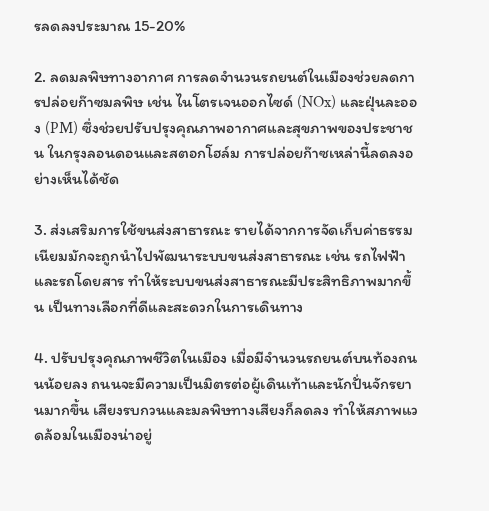รลดลงประมาณ 15-20%

2. ลดมลพิษทางอากาศ การลดจำนวนรถยนต์ในเมืองช่วยลดการปล่อยก๊าซมลพิษ เช่น ไนโตรเจนออกไซด์ (NOx) และฝุ่นละออง (PM) ซึ่งช่วยปรับปรุงคุณภาพอากาศและสุขภาพของประชาชน ในกรุงลอนดอนและสตอกโฮล์ม การปล่อยก๊าซเหล่านี้ลดลงอย่างเห็นได้ชัด

3. ส่งเสริมการใช้ขนส่งสาธารณะ รายได้จากการจัดเก็บค่าธรรมเนียมมักจะถูกนำไปพัฒนาระบบขนส่งสาธารณะ เช่น รถไฟฟ้าและรถโดยสาร ทำให้ระบบขนส่งสาธารณะมีประสิทธิภาพมากขึ้น เป็นทางเลือกที่ดีและสะดวกในการเดินทาง

4. ปรับปรุงคุณภาพชีวิตในเมือง เมื่อมีจำนวนรถยนต์บนท้องถนนน้อยลง ถนนจะมีความเป็นมิตรต่อผู้เดินเท้าและนักปั่นจักรยานมากขึ้น เสียงรบกวนและมลพิษทางเสียงก็ลดลง ทำให้สภาพแวดล้อมในเมืองน่าอยู่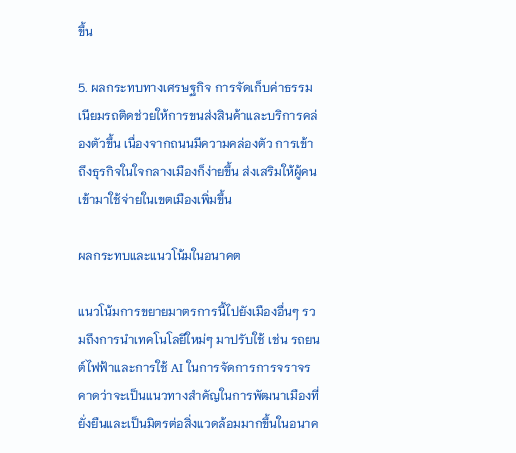ขึ้น

5. ผลกระทบทางเศรษฐกิจ การจัดเก็บค่าธรรมเนียมรถติดช่วยให้การขนส่งสินค้าและบริการคล่องตัวขึ้น เนื่องจากถนนมีความคล่องตัว การเข้าถึงธุรกิจในใจกลางเมืองก็ง่ายขึ้น ส่งเสริมให้ผู้คนเข้ามาใช้จ่ายในเขตเมืองเพิ่มขึ้น

ผลกระทบและแนวโน้มในอนาคต

แนวโน้มการขยายมาตรการนี้ไปยังเมืองอื่นๆ รวมถึงการนำเทคโนโลยีใหม่ๆ มาปรับใช้ เช่น รถยนต์ไฟฟ้าและการใช้ AI ในการจัดการการจราจร คาดว่าจะเป็นแนวทางสำคัญในการพัฒนาเมืองที่ยั่งยืนและเป็นมิตรต่อสิ่งแวดล้อมมากขึ้นในอนาค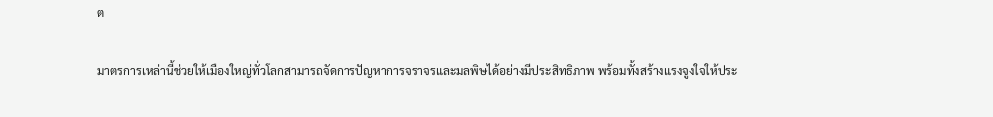ต

มาตรการเหล่านี้ช่วยให้เมืองใหญ่ทั่วโลกสามารถจัดการปัญหาการจราจรและมลพิษได้อย่างมีประสิทธิภาพ พร้อมทั้งสร้างแรงจูงใจให้ประ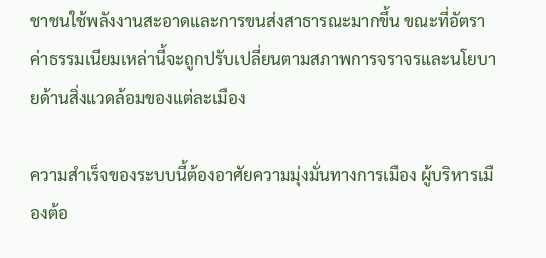ชาชนใช้พลังงานสะอาดและการขนส่งสาธารณะมากขึ้น ขณะที่อัตราค่าธรรมเนียมเหล่านี้จะถูกปรับเปลี่ยนตามสภาพการจราจรและนโยบายด้านสิ่งแวดล้อมของแต่ละเมือง

ความสำเร็จของระบบนี้ต้องอาศัยความมุ่งมั่นทางการเมือง ผู้บริหารเมืองต้อ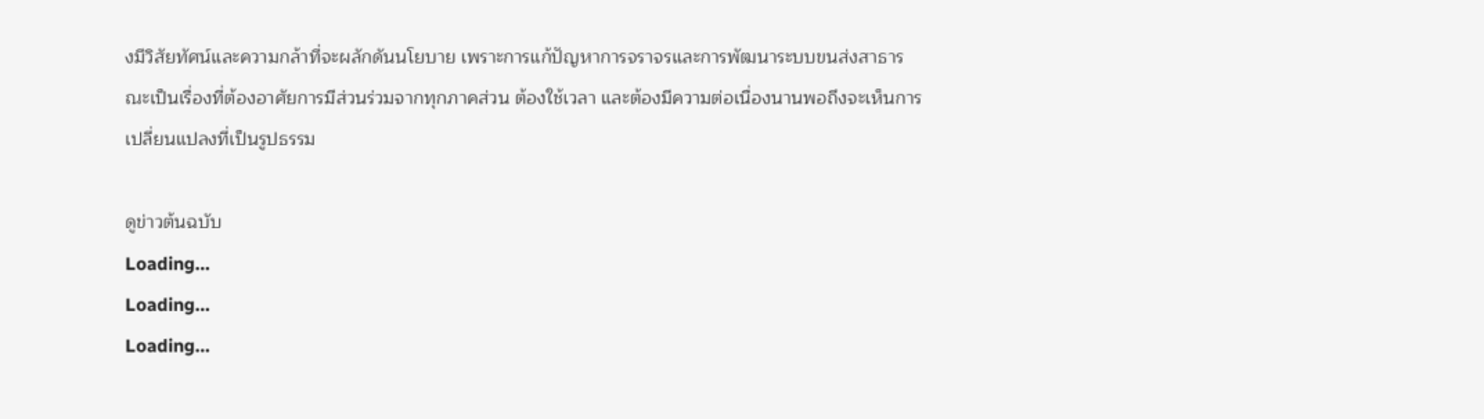งมีวิสัยทัศน์และความกล้าที่จะผลักดันนโยบาย เพราะการแก้ปัญหาการจราจรและการพัฒนาระบบขนส่งสาธารณะเป็นเรื่องที่ต้องอาศัยการมีส่วนร่วมจากทุกภาคส่วน ต้องใช้เวลา และต้องมีความต่อเนื่องนานพอถึงจะเห็นการเปลี่ยนแปลงที่เป็นรูปธรรม

ดูข่าวต้นฉบับ
Loading...
Loading...
Loading...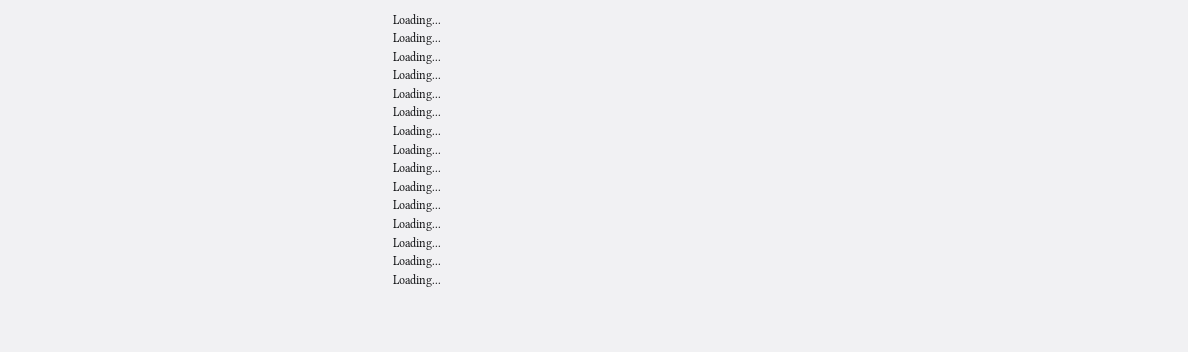Loading...
Loading...
Loading...
Loading...
Loading...
Loading...
Loading...
Loading...
Loading...
Loading...
Loading...
Loading...
Loading...
Loading...
Loading...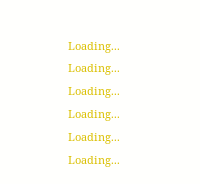Loading...
Loading...
Loading...
Loading...
Loading...
Loading...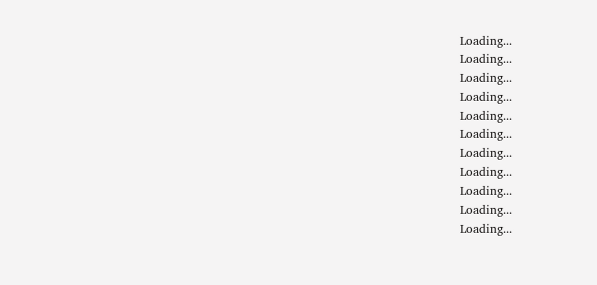Loading...
Loading...
Loading...
Loading...
Loading...
Loading...
Loading...
Loading...
Loading...
Loading...
Loading...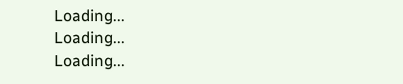Loading...
Loading...
Loading...